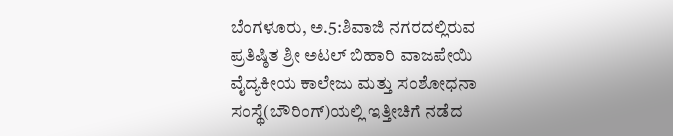ಬೆಂಗಳೂರು, ಅ.5:ಶಿವಾಜಿ ನಗರದಲ್ಲಿರುವ ಪ್ರತಿಷ್ಠಿತ ಶ್ರೀ ಅಟಲ್ ಬಿಹಾರಿ ವಾಜಪೇಯಿ ವೈದ್ಯಕೀಯ ಕಾಲೇಜು ಮತ್ತು ಸಂಶೋಧನಾ ಸಂಸ್ಥೆ(ಬೌರಿಂಗ್)ಯಲ್ಲಿ ಇತ್ತೀಚಿಗೆ ನಡೆದ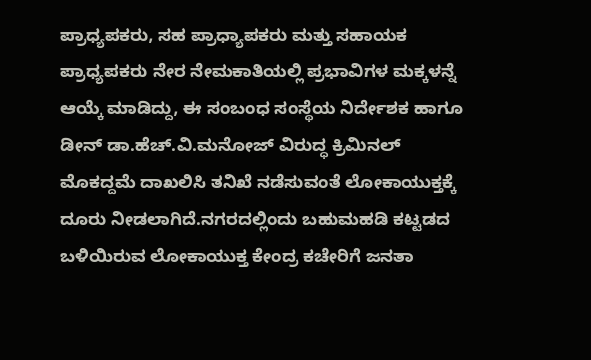ಪ್ರಾಧ್ಯಪಕರು, ಸಹ ಪ್ರಾಧ್ಯಾಪಕರು ಮತ್ತು ಸಹಾಯಕ ಪ್ರಾಧ್ಯಪಕರು ನೇರ ನೇಮಕಾತಿಯಲ್ಲಿ ಪ್ರಭಾವಿಗಳ ಮಕ್ಕಳನ್ನೆ ಆಯ್ಕೆ ಮಾಡಿದ್ದು, ಈ ಸಂಬಂಧ ಸಂಸ್ಥೆಯ ನಿರ್ದೇಶಕ ಹಾಗೂ ಡೀನ್ ಡಾ.ಹೆಚ್.ವಿ.ಮನೋಜ್ ವಿರುದ್ಧ ಕ್ರಿಮಿನಲ್ ಮೊಕದ್ದಮೆ ದಾಖಲಿಸಿ ತನಿಖೆ ನಡೆಸುವಂತೆ ಲೋಕಾಯುಕ್ತಕ್ಕೆ ದೂರು ನೀಡಲಾಗಿದೆ.ನಗರದಲ್ಲಿಂದು ಬಹುಮಹಡಿ ಕಟ್ಟಡದ ಬಳಿಯಿರುವ ಲೋಕಾಯುಕ್ತ ಕೇಂದ್ರ ಕಚೇರಿಗೆ ಜನತಾ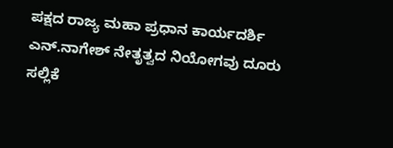ಪಕ್ಷದ ರಾಜ್ಯ ಮಹಾ ಪ್ರಧಾನ ಕಾರ್ಯದರ್ಶಿ ಎನ್.ನಾಗೇಶ್ ನೇತೃತ್ವದ ನಿಯೋಗವು ದೂರು ಸಲ್ಲಿಕೆ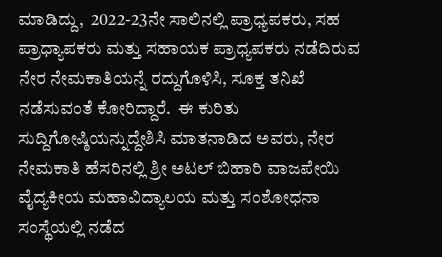ಮಾಡಿದ್ದು,  2022-23ನೇ ಸಾಲಿನಲ್ಲಿ ಪ್ರಾಧ್ಯಪಕರು, ಸಹ ಪ್ರಾಧ್ಯಾಪಕರು ಮತ್ತು ಸಹಾಯಕ ಪ್ರಾಧ್ಯಪಕರು ನಡೆದಿರುವ ನೇರ ನೇಮಕಾತಿಯನ್ನೆ ರದ್ದುಗೊಳಿಸಿ, ಸೂಕ್ತ ತನಿಖೆ ನಡೆಸುವಂತೆ ಕೋರಿದ್ದಾರೆ.  ಈ ಕುರಿತು ಸುದ್ದಿಗೋಷ್ಠಿಯನ್ನುದ್ದೇಶಿಸಿ ಮಾತನಾಡಿದ ಅವರು, ನೇರ ನೇಮಕಾತಿ ಹೆಸರಿನಲ್ಲಿ ಶ್ರೀ ಅಟಲ್ ಬಿಹಾರಿ ವಾಜಪೇಯಿ ವೈದ್ಯಕೀಯ ಮಹಾವಿದ್ಯಾಲಯ ಮತ್ತು ಸಂಶೋಧನಾ ಸಂಸ್ಥೆಯಲ್ಲಿ ನಡೆದ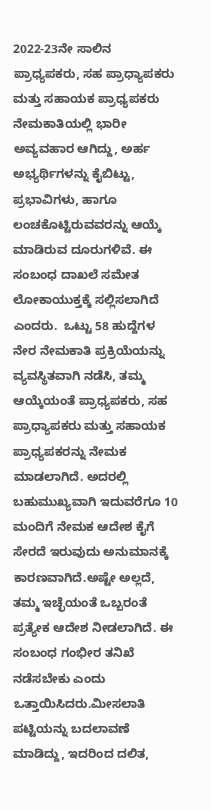2022-23ನೇ ಸಾಲಿನ ಪ್ರಾಧ್ಯಪಕರು, ಸಹ ಪ್ರಾಧ್ಯಾಪಕರು ಮತ್ತು ಸಹಾಯಕ ಪ್ರಾಧ್ಯಪಕರು ನೇಮಕಾತಿಯಲ್ಲಿ ಭಾರೀ ಅವ್ಯವಹಾರ ಆಗಿದ್ದು, ಅರ್ಹ ಅಭ್ಯರ್ಥಿಗಳನ್ನು ಕೈಬಿಟ್ಟು, ಪ್ರಭಾವಿಗಳು, ಹಾಗೂ ಲಂಚಕೊಟ್ಟಿರುವವರನ್ನು ಆಯ್ಕೆ ಮಾಡಿರುವ ದೂರುಗಳಿವೆ. ಈ ಸಂಬಂಧ ದಾಖಲೆ ಸಮೇತ ಲೋಕಾಯುಕ್ತಕ್ಕೆ ಸಲ್ಲಿಸಲಾಗಿದೆ ಎಂದರು.  ಒಟ್ಟು 58 ಹುದ್ದೆಗಳ ನೇರ ನೇಮಕಾತಿ ಪ್ರಕ್ರಿಯೆಯನ್ನು ವ್ಯವಸ್ಥಿತವಾಗಿ ನಡೆಸಿ, ತಮ್ಮ ಆಯ್ಕೆಯಂತೆ ಪ್ರಾಧ್ಯಪಕರು, ಸಹ ಪ್ರಾಧ್ಯಾಪಕರು ಮತ್ತು ಸಹಾಯಕ ಪ್ರಾಧ್ಯಪಕರನ್ನು ನೇಮಕ ಮಾಡಲಾಗಿದೆ. ಅದರಲ್ಲಿ ಬಹುಮುಖ್ಯವಾಗಿ ಇದುವರೆಗೂ 10 ಮಂದಿಗೆ ನೇಮಕ ಆದೇಶ ಕೈಗೆ ಸೇರದೆ ಇರುವುದು ಅನುಮಾನಕ್ಕೆ ಕಾರಣವಾಗಿದೆ.ಅಷ್ಟೇ ಅಲ್ಲದೆ, ತಮ್ಮ ಇಚ್ಛೆಯಂತೆ ಒಬ್ಬರಂತೆ ಪ್ರತ್ಯೇಕ ಆದೇಶ ನೀಡಲಾಗಿದೆ. ಈ ಸಂಬಂಧ ಗಂಭೀರ ತನಿಖೆ ನಡೆಸಬೇಕು ಎಂದು ಒತ್ತಾಯಿಸಿದರು.ಮೀಸಲಾತಿ ಪಟ್ಟಿಯನ್ನು ಬದಲಾವಣೆ ಮಾಡಿದ್ದು, ಇದರಿಂದ ದಲಿತ,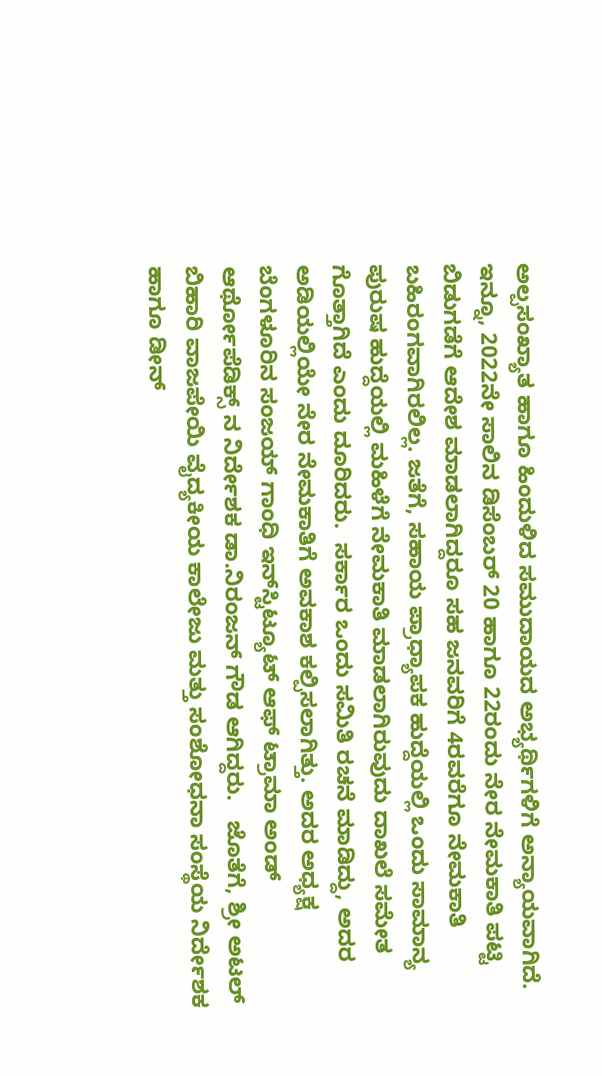ಅಲ್ಪಸಂಖ್ಯಾತ ಹಾಗೂ ಹಿಂದುಳಿದ ಸಮುದಾಯದ ಅಭ್ಯರ್ಥಿಗಳಿಗೆ ಅನ್ಯಾಯವಾಗಿದೆ. ಇನ್ನೂ, 2022ನೇ ಸಾಲಿನ ಡಿಸೆಂಬರ್ 20 ಹಾಗೂ 22ರಂದು ನೇರ ನೇಮಕಾತಿ ಪಟ್ಟಿ ಬಿಡುಗಡೆಗೆ ಆದೇಶ ಮಾಡಲಾಗಿದ್ದರೂ ಸಹ ಜನವರಿಗೆ 4ರವರೆಗೂ ನೇಮಕಾತಿ ಬಹಿರಂಗವಾಗಿರಲಿಲ್ಲ. ಜತೆಗೆ, ಸಹಾಯ ಪ್ರಾಧ್ಯಾಪಕ ಹುದ್ದೆಯಲ್ಲಿ ಒಂದು ಸಾಮಾನ್ಯ ಪುರುಷ ಹುದ್ದೆಯಲ್ಲಿ ಮಹಿಳೆಗೆ ನೇಮಕಾತಿ ಮಾಡಲಾಗಿರುವುದು ದಾಖಲೆ ಸಮೇತ ಗೊತ್ತಾಗಿದೆ ಎಂದು ದೂರಿದರು.  ಸರ್ಕಾರ ಒಂದು ಸಮಿತಿ ರಚನೆ ಮಾಡಿದ್ದು, ಅದರ ಅಡಿಯಲ್ಲಿಯೇ ನೇರ ನೇಮಕಾತಿಗೆ ಅವಕಾಶ ಕಲ್ಪಿಸಲಾಗಿತ್ತು. ಅದರ ಅಧ್ಯಕ್ಷ ಬೆಂಗಳೂರಿನ ಸಂಜಯ್ ಗಾಂಧಿ ಇನ್‍ಸ್ಟಿಟ್ಯೂಟ್ ಆಫ್ ಟ್ರಾಮಾ ಅಂಡ್ ಆರ್ಥೋಪೆಡಿಕ್ಸ್ ನ ನಿರ್ದೇಶಕ ಡಾ.ನಿರಂಜನ್ ಗೌಡ ಆಗಿದ್ದರು.   ಜೊತೆಗೆ, ಶ್ರೀ ಅಟಲ್ ಬಿಹಾರಿ ವಾಜಪೇಯಿ ವೈದ್ಯಕೀಯ ಕಾಲೇಜು ಮತ್ತು ಸಂಶೋಧನಾ ಸಂಸ್ಥೆಯ ನಿರ್ದೇಶಕ ಹಾಗೂ ಡೀನ್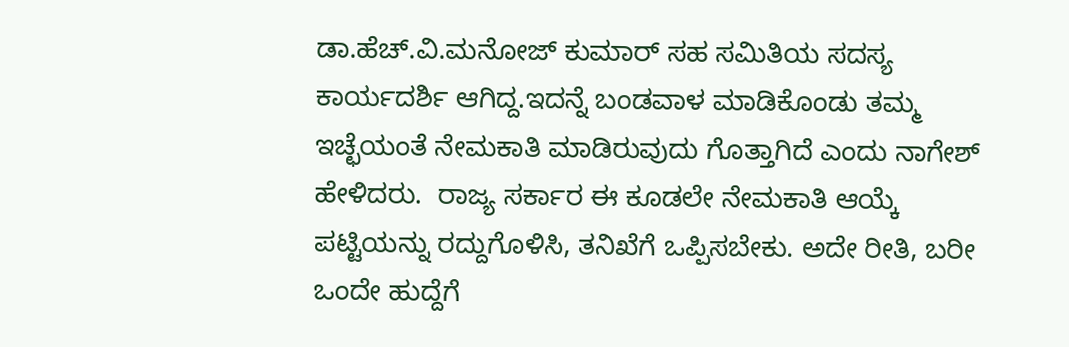ಡಾ.ಹೆಚ್.ವಿ.ಮನೋಜ್ ಕುಮಾರ್ ಸಹ ಸಮಿತಿಯ ಸದಸ್ಯ ಕಾರ್ಯದರ್ಶಿ ಆಗಿದ್ದ.ಇದನ್ನೆ ಬಂಡವಾಳ ಮಾಡಿಕೊಂಡು ತಮ್ಮ ಇಚ್ಛೆಯಂತೆ ನೇಮಕಾತಿ ಮಾಡಿರುವುದು ಗೊತ್ತಾಗಿದೆ ಎಂದು ನಾಗೇಶ್ ಹೇಳಿದರು.  ರಾಜ್ಯ ಸರ್ಕಾರ ಈ ಕೂಡಲೇ ನೇಮಕಾತಿ ಆಯ್ಕೆ ಪಟ್ಟಿಯನ್ನು ರದ್ದುಗೊಳಿಸಿ, ತನಿಖೆಗೆ ಒಪ್ಪಿಸಬೇಕು. ಅದೇ ರೀತಿ, ಬರೀ ಒಂದೇ ಹುದ್ದೆಗೆ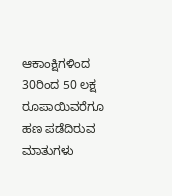ಆಕಾಂಕ್ಷಿಗಳಿಂದ 30ರಿಂದ 50 ಲಕ್ಷ ರೂಪಾಯಿವರೆಗೂ ಹಣ ಪಡೆದಿರುವ ಮಾತುಗಳು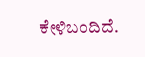ಕೇಳಿಬಂದಿದೆ.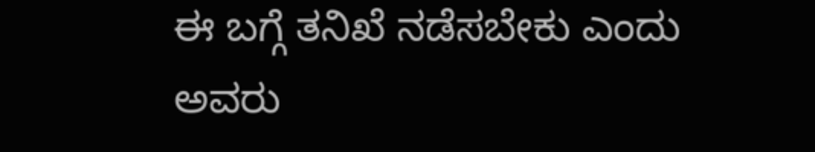ಈ ಬಗ್ಗೆ ತನಿಖೆ ನಡೆಸಬೇಕು ಎಂದು ಅವರು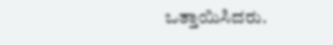ಒತ್ತಾಯಿಸಿದರು.